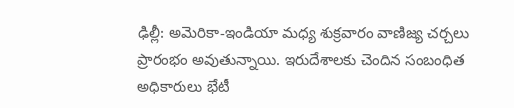ఢిల్లీ: అమెరికా-ఇండియా మధ్య శుక్రవారం వాణిజ్య చర్చలు ప్రారంభం అవుతున్నాయి. ఇరుదేశాలకు చెందిన సంబంధిత అధికారులు భేటీ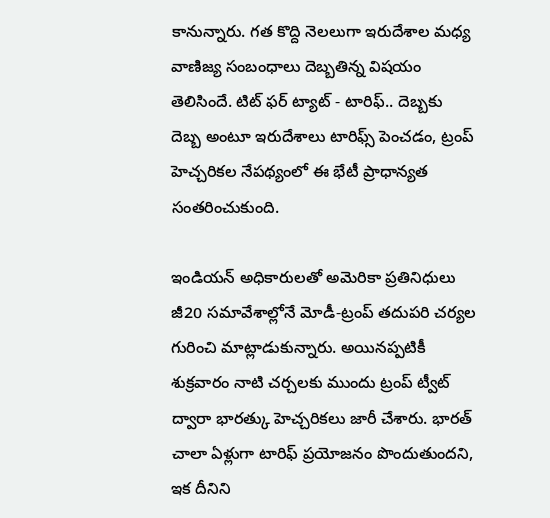కానున్నారు. గత కొద్ది నెలలుగా ఇరుదేశాల మధ్య వాణిజ్య సంబంధాలు దెబ్బతిన్న విషయం తెలిసిందే. టిట్ ఫర్ ట్యాట్ - టారిఫ్.. దెబ్బకు దెబ్బ అంటూ ఇరుదేశాలు టారిఫ్స్ పెంచడం, ట్రంప్ హెచ్చరికల నేపథ్యంలో ఈ భేటీ ప్రాధాన్యత సంతరించుకుంది.

ఇండియన్ అధికారులతో అమెరికా ప్రతినిధులు
జీ20 సమావేశాల్లోనే మోడీ-ట్రంప్ తదుపరి చర్యల గురించి మాట్లాడుకున్నారు. అయినప్పటికీ శుక్రవారం నాటి చర్చలకు ముందు ట్రంప్ ట్వీట్ ద్వారా భారత్కు హెచ్చరికలు జారీ చేశారు. భారత్ చాలా ఏళ్లుగా టారిఫ్ ప్రయోజనం పొందుతుందని, ఇక దీనిని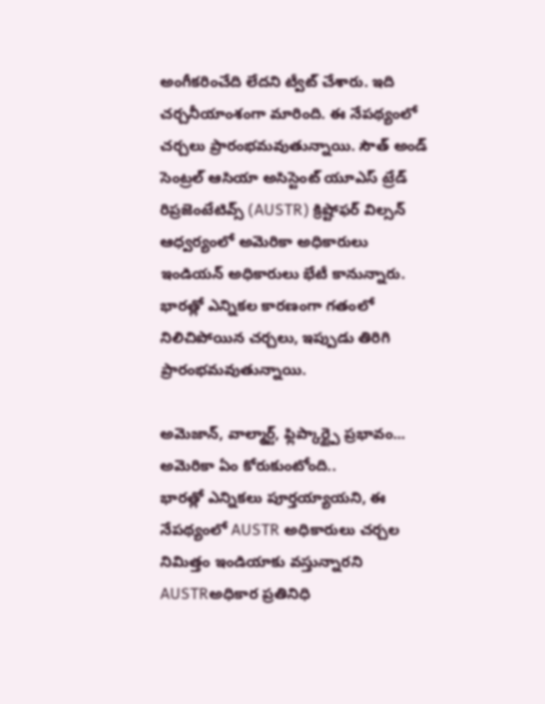అంగీకరించేది లేదని ట్వీట్ చేశారు. ఇది చర్చనీయాంశంగా మారింది. ఈ నేపథ్యంలో చర్చలు ప్రారంభమవుతున్నాయి. సౌత్ అండ్ సెంట్రల్ ఆసియా అసిస్టెంట్ యూఎస్ ట్రేడ్ రిప్రజెంటేటివ్స్ (AUSTR) క్రిష్టోఫర్ విల్సన్ ఆధ్వర్యంలో అమెరికా అధికారులు ఇండియన్ అధికారులు భేటీ కానున్నారు. భారత్లో ఎన్నికల కారణంగా గతంలో నిలిచిపోయిన చర్చలు, ఇప్పుడు తిరిగి ప్రారంభమవుతున్నాయి.

అమెజాన్, వాల్మార్ట్, ఫ్లిప్కార్ట్పై ప్రభావం... అమెరికా ఏం కోరుకుంటోంది..
భారత్లో ఎన్నికలు పూర్తయ్యాయని, ఈ నేపథ్యంలో AUSTR అధికారులు చర్చల నిమిత్తం ఇండియాకు వస్తున్నారని AUSTRఅధికార ప్రతినిధి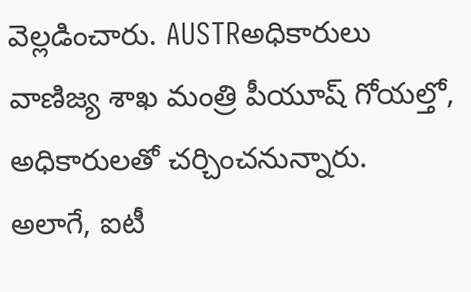వెల్లడించారు. AUSTRఅధికారులు వాణిజ్య శాఖ మంత్రి పీయూష్ గోయల్తో, అధికారులతో చర్చించనున్నారు. అలాగే, ఐటీ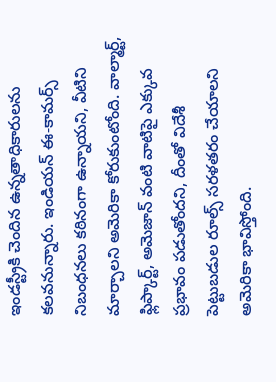ఇండస్ట్రీకి చెందిన ఉన్నతాధికారులను కలవనున్నారు. ఇండియన్ ఈ-కామర్స్ నిబంధనలు కఠినంగా ఉన్నాయని, వీటిని మార్చాలని అమెరికా కోరుకుంటోంది. వాల్మార్ట్, ఫ్లిప్కార్ట్, అమెజాన్ వంటి వాటిపై ఎక్కువ ప్రభావం పడుతోందని, దీంతో విదేశీ పెట్టుబడుల రూల్స్ సరళతరం చేయాలని అమెరికా భావిస్తోంది.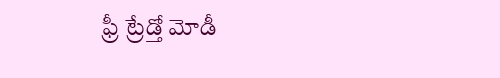ఫ్రీ ట్రేడ్తో మోడీ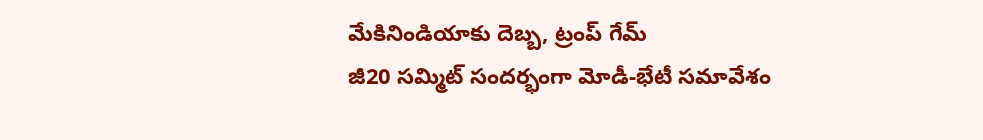మేకినిండియాకు దెబ్బ, ట్రంప్ గేమ్
జీ20 సమ్మిట్ సందర్భంగా మోడీ-భేటీ సమావేశం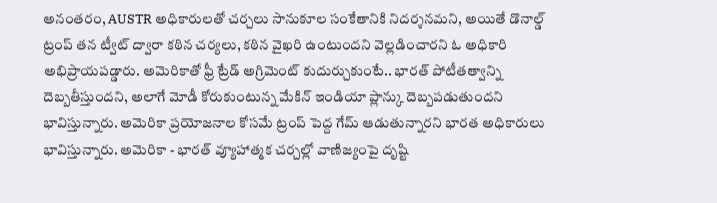అనంతరం, AUSTR అధికారులతో చర్చలు సానుకూల సంకేతానికి నిదర్శనమని, అయితే డొనాల్డ్ ట్రంప్ తన ట్వీట్ ద్వారా కఠిన చర్యలు, కఠిన వైఖరి ఉంటుందని వెల్లడించారని ఓ అధికారి అభిప్రాయపడ్డారు. అమెరికాతో ఫ్రీ ట్రేడ్ అగ్రిమెంట్ కుదుర్చుకుంటే.. భారత్ పోటీతత్వాన్ని దెబ్బతీస్తుందని, అలాగే మోడీ కోరుకుంటున్న మేకిన్ ఇండియా ప్లాన్కు దెబ్బపడుతుందని భావిస్తున్నారు. అమెరికా ప్రయోజనాల కోసమే ట్రంప్ పెద్ద గేమ్ ఆడుతున్నారని భారత అధికారులు భావిస్తున్నారు. అమెరికా - భారత్ వ్యూహాత్మక చర్చల్లో వాణిజ్యంపై దృష్టి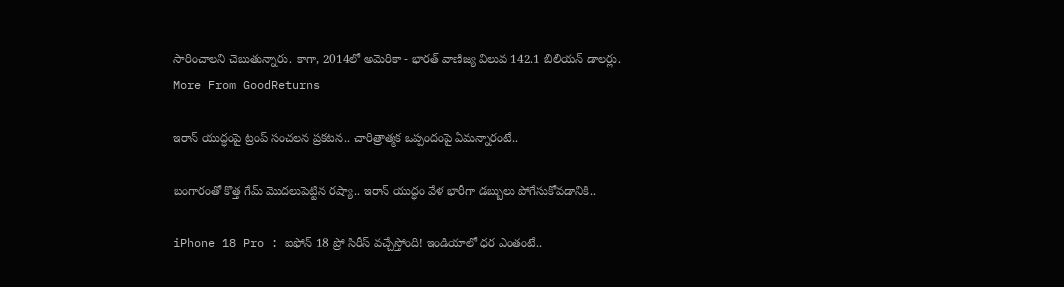సారించాలని చెబుతున్నారు. కాగా, 2014లో అమెరికా - భారత్ వాణిజ్య విలువ 142.1 బిలియన్ డాలర్లు.
More From GoodReturns

ఇరాన్ యుద్ధంపై ట్రంప్ సంచలన ప్రకటన.. చారిత్రాత్మక ఒప్పందంపై ఏమన్నారంటే..

బంగారంతో కొత్త గేమ్ మొదలుపెట్టిన రష్యా.. ఇరాన్ యుద్ధం వేళ భారీగా డబ్బులు పోగేసుకోవడానికి..

iPhone 18 Pro : ఐఫోన్ 18 ప్రో సిరీస్ వచ్చేస్తోంది! ఇండియాలో ధర ఎంతంటే..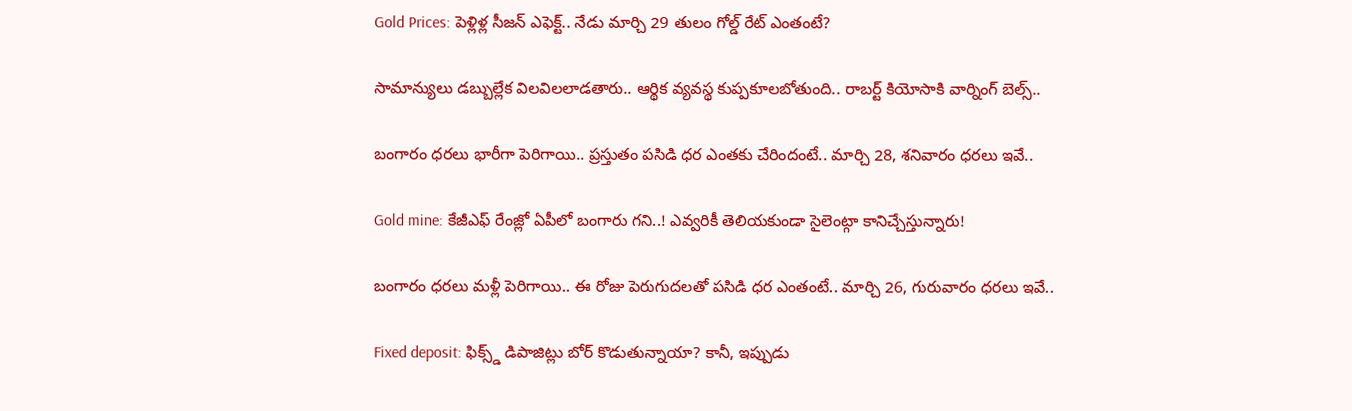Gold Prices: పెళ్లిళ్ల సీజన్ ఎఫెక్ట్.. నేడు మార్చి 29 తులం గోల్డ్ రేట్ ఎంతంటే?

సామాన్యులు డబ్బుల్లేక విలవిలలాడతారు.. ఆర్థిక వ్యవస్థ కుప్పకూలబోతుంది.. రాబర్ట్ కియోసాకి వార్నింగ్ బెల్స్..

బంగారం ధరలు భారీగా పెరిగాయి.. ప్రస్తుతం పసిడి ధర ఎంతకు చేరిందంటే.. మార్చి 28, శనివారం ధరలు ఇవే..

Gold mine: కేజీఎఫ్ రేంజ్లో ఏపీలో బంగారు గని..! ఎవ్వరికీ తెలియకుండా సైలెంట్గా కానిచ్చేస్తున్నారు!

బంగారం ధరలు మళ్లీ పెరిగాయి.. ఈ రోజు పెరుగుదలతో పసిడి ధర ఎంతంటే.. మార్చి 26, గురువారం ధరలు ఇవే..

Fixed deposit: ఫిక్స్డ్ డిపాజిట్లు బోర్ కొడుతున్నాయా? కానీ, ఇప్పుడు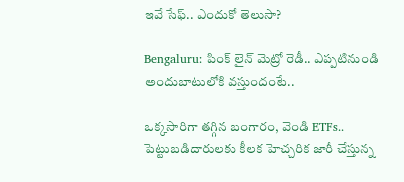ఇవే సేఫ్.. ఎందుకో తెలుసా?

Bengaluru: పింక్ లైన్ మెట్రో రెడీ.. ఎప్పటినుండి అందుబాటులోకి వస్తుందంటే..

ఒక్కసారిగా తగ్గిన బంగారం, వెండి ETFs.. పెట్టుబడిదారులకు కీలక హెచ్చరిక జారీ చేస్తున్న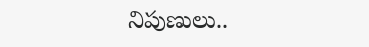నిపుణులు..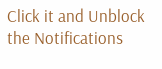Click it and Unblock the Notifications